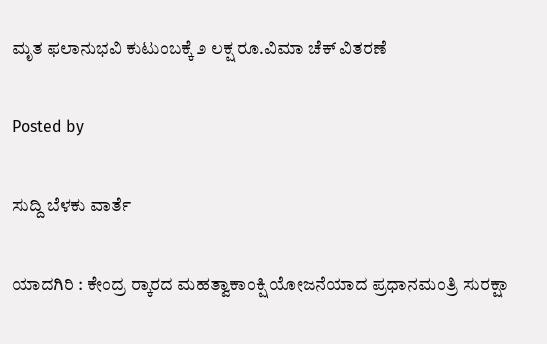ಮೃತ ಫಲಾನುಭವಿ ಕುಟುಂಬಕ್ಕೆ ೨ ಲಕ್ಷ ರೂ.ವಿಮಾ ಚೆಕ್ ವಿತರಣೆ

Posted by

ಸುದ್ದಿ ಬೆಳಕು ವಾರ್ತೆ

ಯಾದಗಿರಿ : ಕೇಂದ್ರ ರ‍್ಕಾರದ ಮಹತ್ವಾಕಾಂಕ್ಷಿ ಯೋಜನೆಯಾದ ಪ್ರಧಾನಮಂತ್ರಿ ಸುರಕ್ಷಾ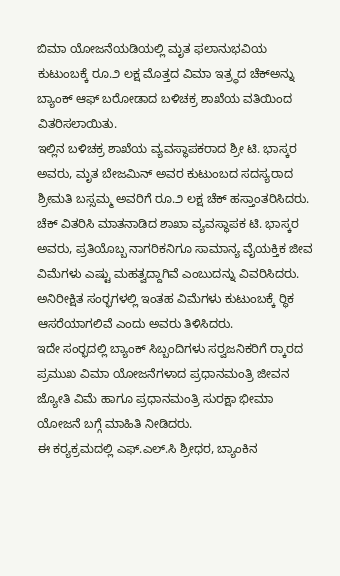ಬಿಮಾ ಯೋಜನೆಯಡಿಯಲ್ಲಿ ಮೃತ ಫಲಾನುಭವಿಯ ಕುಟುಂಬಕ್ಕೆ ರೂ.೨ ಲಕ್ಷ ಮೊತ್ತದ ವಿಮಾ ಇತ್ರ‍್ಥದ ಚೆಕ್‌ಅನ್ನು ಬ್ಯಾಂಕ್ ಆಫ್ ಬರೋಡಾದ ಬಳಿಚಕ್ರ ಶಾಖೆಯ ವತಿಯಿಂದ ವಿತರಿಸಲಾಯಿತು.
ಇಲ್ಲಿನ ಬಳಿಚಕ್ರ ಶಾಖೆಯ ವ್ಯವಸ್ಥಾಪಕರಾದ ಶ್ರೀ ಟಿ. ಭಾಸ್ಕರ ಅವರು, ಮೃತ ಬೇಜಮಿನ್ ಅವರ ಕುಟುಂಬದ ಸದಸ್ಯರಾದ ಶ್ರೀಮತಿ ಬಸ್ಸಮ್ಮ ಅವರಿಗೆ ರೂ.೨ ಲಕ್ಷ ಚೆಕ್ ಹಸ್ತಾಂತರಿಸಿದರು.
ಚೆಕ್ ವಿತರಿಸಿ ಮಾತನಾಡಿದ ಶಾಖಾ ವ್ಯವಸ್ಥಾಪಕ ಟಿ. ಭಾಸ್ಕರ ಅವರು, ಪ್ರತಿಯೊಬ್ಬ ನಾಗರಿಕನಿಗೂ ಸಾಮಾನ್ಯ ವೈಯಕ್ತಿಕ ಜೀವ ವಿಮೆಗಳು ಎಷ್ಟು ಮಹತ್ವದ್ದಾಗಿವೆ ಎಂಬುದನ್ನು ವಿವರಿಸಿದರು. ಅನಿರೀಕ್ಷಿತ ಸಂರ‍್ಭಗಳಲ್ಲಿ ಇಂತಹ ವಿಮೆಗಳು ಕುಟುಂಬಕ್ಕೆ ರ‍್ಥಿಕ ಆಸರೆಯಾಗಲಿವೆ ಎಂದು ಅವರು ತಿಳಿಸಿದರು.
ಇದೇ ಸಂರ‍್ಭದಲ್ಲಿ ಬ್ಯಾಂಕ್ ಸಿಬ್ಬಂದಿಗಳು ಸರ‍್ವಜನಿಕರಿಗೆ ರ‍್ಕಾರದ ಪ್ರಮುಖ ವಿಮಾ ಯೋಜನೆಗಳಾದ ಪ್ರಧಾನಮಂತ್ರಿ ಜೀವನ ಜ್ಯೋತಿ ವಿಮೆ ಹಾಗೂ ಪ್ರಧಾನಮಂತ್ರಿ ಸುರಕ್ಷಾ ಭೀಮಾ ಯೋಜನೆ ಬಗ್ಗೆ ಮಾಹಿತಿ ನೀಡಿದರು.
ಈ ಕರ‍್ಯಕ್ರಮದಲ್ಲಿ ಎಫ್.ಎಲ್.ಸಿ ಶ್ರೀಧರ, ಬ್ಯಾಂಕಿನ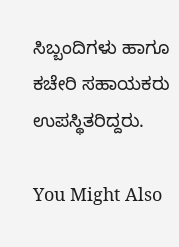ಸಿಬ್ಬಂದಿಗಳು ಹಾಗೂ ಕಚೇರಿ ಸಹಾಯಕರು ಉಪಸ್ಥಿತರಿದ್ದರು.

You Might Also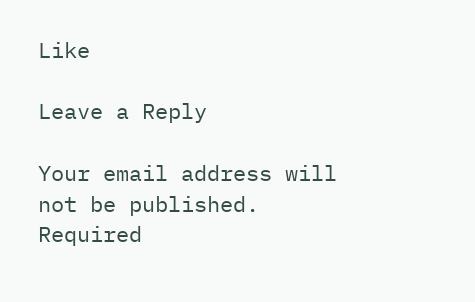Like

Leave a Reply

Your email address will not be published. Required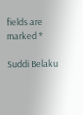fields are marked *

Suddi Belaku